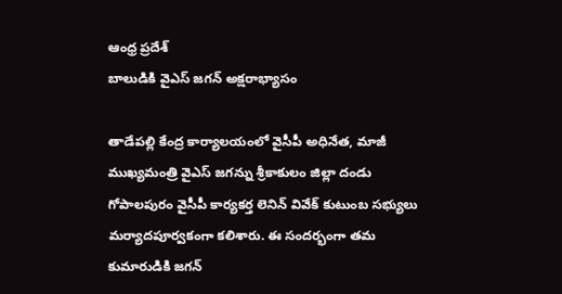ఆంధ్ర ప్రదేశ్
బాలుడికి వైఎస్ జగన్ అక్షరాభ్యాసం

తాడేపల్లి కేంద్ర కార్యాలయంలో వైసీపీ అధినేత, మాజీ ముఖ్యమంత్రి వైఎస్ జగన్ను శ్రీకాకులం జిల్లా దండు గోపాలపురం వైసీపీ కార్యకర్త లెనిన్ వివేక్ కుటుంబ సభ్యులు మర్యాదపూర్వకంగా కలిశారు. ఈ సందర్భంగా తమ కుమారుడికి జగన్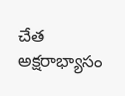చేత అక్షరాభ్యాసం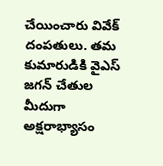చేయించారు వివేక్ దంపతులు. తమ కుమారుడికి వైఎస్ జగన్ చేతుల మీదుగా అక్షరాభ్యాసం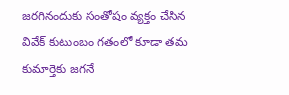జరగినందుకు సంతోషం వ్యక్తం చేసిన వివేక్ కుటుంబం గతంలో కూడా తమ కుమార్తెకు జగనే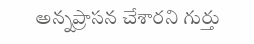అన్నప్రాసన చేశారని గుర్తు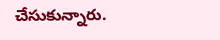చేసుకున్నారు.